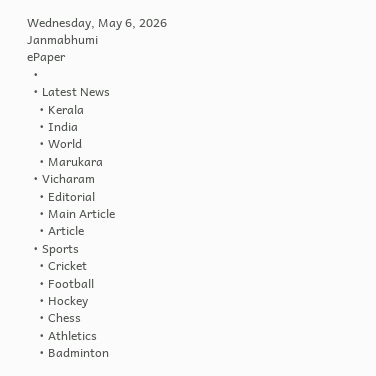Wednesday, May 6, 2026
Janmabhumi
ePaper
  •
  • Latest News
    • Kerala
    • India
    • World
    • Marukara
  • Vicharam
    • Editorial
    • Main Article
    • Article
  • Sports
    • Cricket
    • Football
    • Hockey
    • Chess
    • Athletics
    • Badminton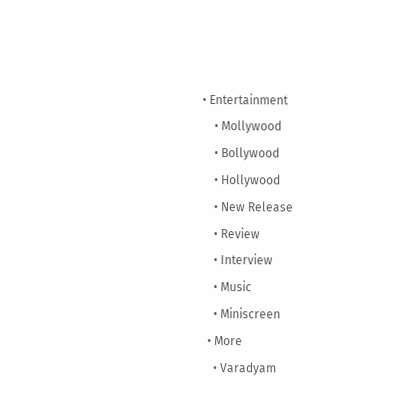• Entertainment
    • Mollywood
    • Bollywood
    • Hollywood
    • New Release
    • Review
    • Interview
    • Music
    • Miniscreen
  • More
    • Varadyam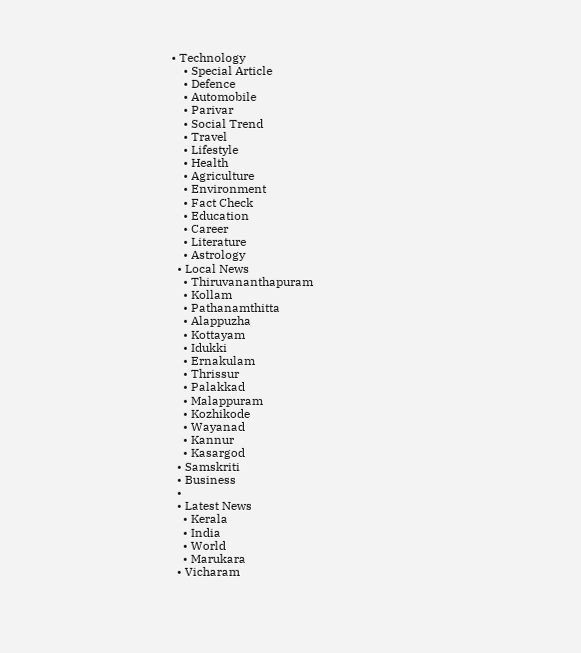• Technology
    • Special Article
    • Defence
    • Automobile
    • Parivar
    • Social Trend
    • Travel
    • Lifestyle
    • Health
    • Agriculture
    • Environment
    • Fact Check
    • Education
    • Career
    • Literature
    • Astrology
  • Local News
    • Thiruvananthapuram
    • Kollam
    • Pathanamthitta
    • Alappuzha
    • Kottayam
    • Idukki
    • Ernakulam
    • Thrissur
    • Palakkad
    • Malappuram
    • Kozhikode
    • Wayanad
    • Kannur
    • Kasargod
  • Samskriti
  • Business
  •
  • Latest News
    • Kerala
    • India
    • World
    • Marukara
  • Vicharam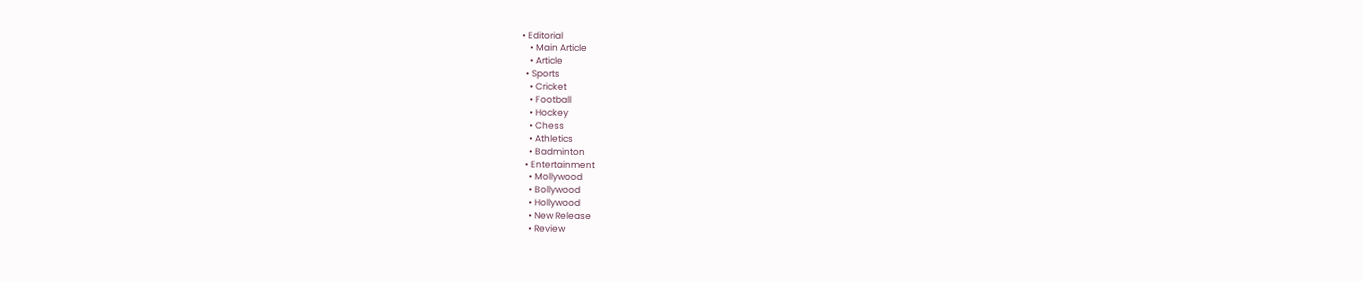• Editorial
    • Main Article
    • Article
  • Sports
    • Cricket
    • Football
    • Hockey
    • Chess
    • Athletics
    • Badminton
  • Entertainment
    • Mollywood
    • Bollywood
    • Hollywood
    • New Release
    • Review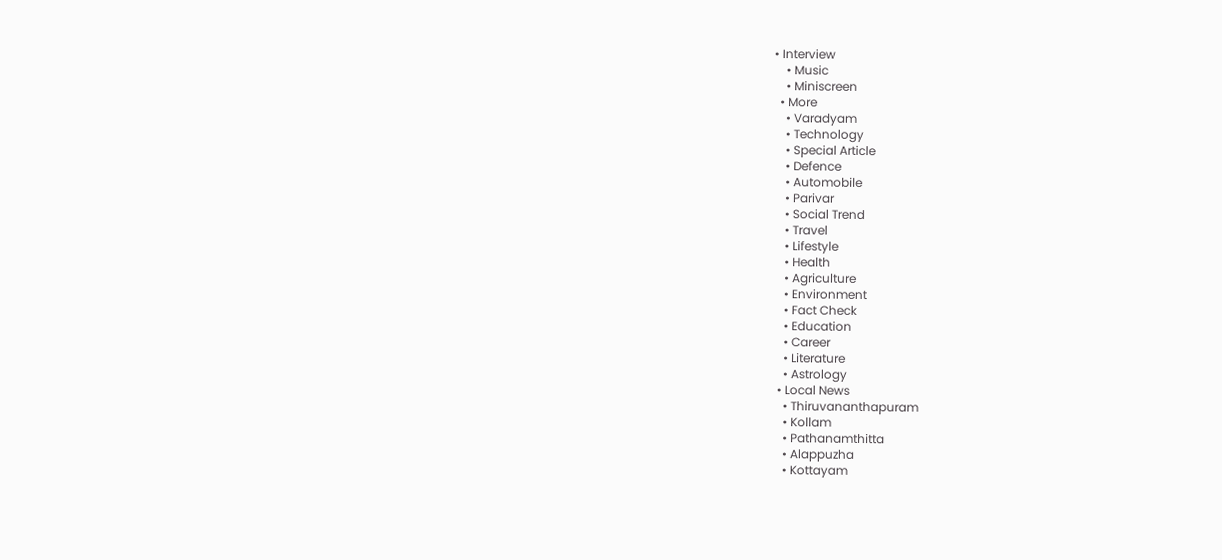• Interview
    • Music
    • Miniscreen
  • More
    • Varadyam
    • Technology
    • Special Article
    • Defence
    • Automobile
    • Parivar
    • Social Trend
    • Travel
    • Lifestyle
    • Health
    • Agriculture
    • Environment
    • Fact Check
    • Education
    • Career
    • Literature
    • Astrology
  • Local News
    • Thiruvananthapuram
    • Kollam
    • Pathanamthitta
    • Alappuzha
    • Kottayam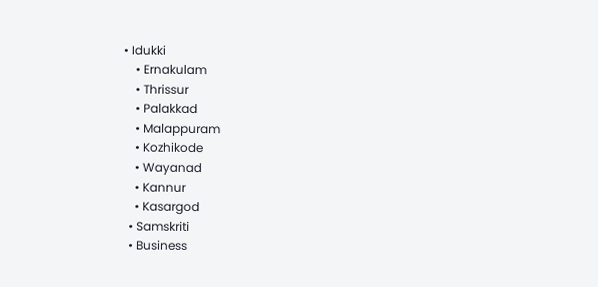• Idukki
    • Ernakulam
    • Thrissur
    • Palakkad
    • Malappuram
    • Kozhikode
    • Wayanad
    • Kannur
    • Kasargod
  • Samskriti
  • Business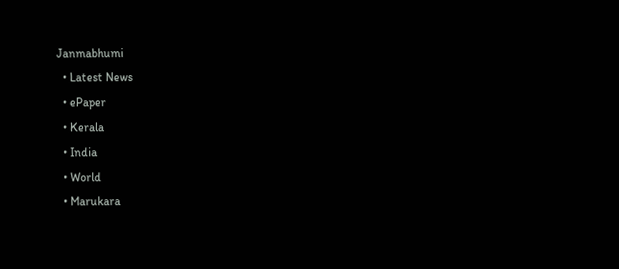Janmabhumi
  • Latest News
  • ePaper
  • Kerala
  • India
  • World
  • Marukara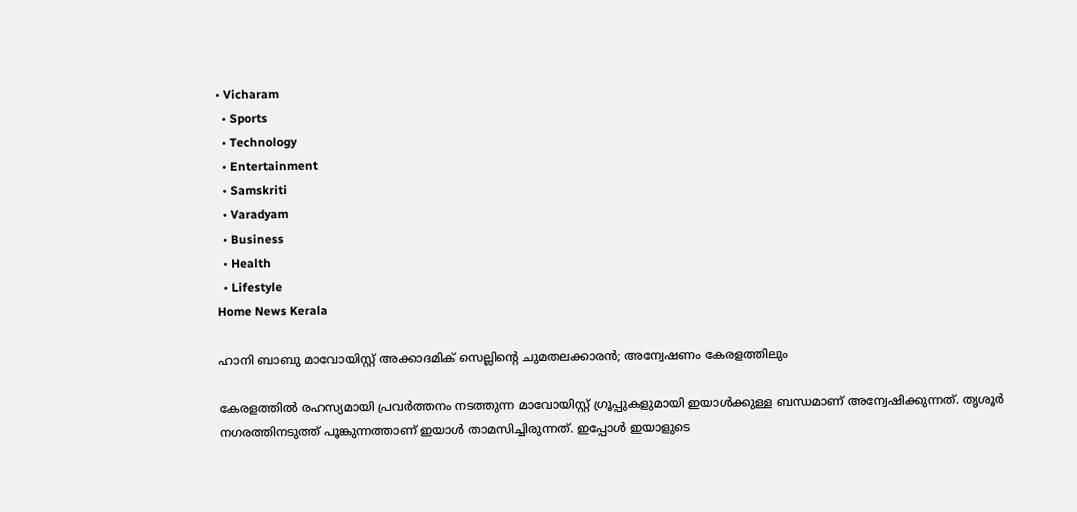• Vicharam
  • Sports
  • Technology
  • Entertainment
  • Samskriti
  • Varadyam
  • Business
  • Health
  • Lifestyle
Home News Kerala

ഹാനി ബാബു മാവോയിസ്റ്റ് അക്കാദമിക് സെല്ലിന്റെ ചുമതലക്കാരന്‍; അന്വേഷണം കേരളത്തിലും

കേരളത്തില്‍ രഹസ്യമായി പ്രവര്‍ത്തനം നടത്തുന്ന മാവോയിസ്റ്റ് ഗ്രൂപ്പുകളുമായി ഇയാള്‍ക്കുള്ള ബന്ധമാണ് അന്വേഷിക്കുന്നത്. തൃശൂര്‍ നഗരത്തിനടുത്ത് പൂങ്കുന്നത്താണ് ഇയാള്‍ താമസിച്ചിരുന്നത്. ഇപ്പോള്‍ ഇയാളുടെ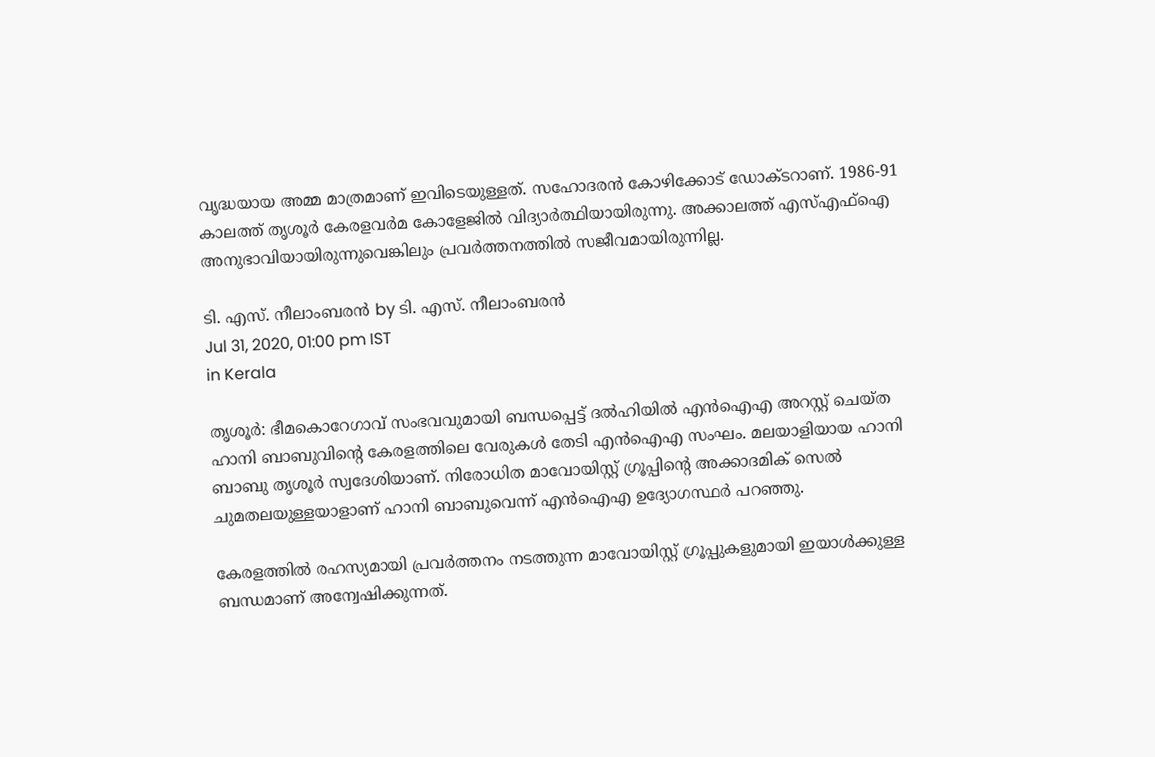വൃദ്ധയായ അമ്മ മാത്രമാണ് ഇവിടെയുള്ളത്. സഹോദരന്‍ കോഴിക്കോട് ഡോക്ടറാണ്. 1986-91 കാലത്ത് തൃശൂര്‍ കേരളവര്‍മ കോളേജില്‍ വിദ്യാര്‍ത്ഥിയായിരുന്നു. അക്കാലത്ത് എസ്എഫ്‌ഐ അനുഭാവിയായിരുന്നുവെങ്കിലും പ്രവര്‍ത്തനത്തില്‍ സജീവമായിരുന്നില്ല.

ടി. എസ്. നീലാംബരന്‍ by ടി. എസ്. നീലാംബരന്‍
Jul 31, 2020, 01:00 pm IST
in Kerala

തൃശൂര്‍: ഭീമകൊറേഗാവ് സംഭവവുമായി ബന്ധപ്പെട്ട് ദല്‍ഹിയില്‍ എന്‍ഐഎ അറസ്റ്റ് ചെയ്ത ഹാനി ബാബുവിന്റെ കേരളത്തിലെ വേരുകള്‍ തേടി എന്‍ഐഎ സംഘം. മലയാളിയായ ഹാനി ബാബു തൃശൂര്‍ സ്വദേശിയാണ്. നിരോധിത മാവോയിസ്റ്റ് ഗ്രൂപ്പിന്റെ അക്കാദമിക് സെല്‍ ചുമതലയുള്ളയാളാണ് ഹാനി ബാബുവെന്ന് എന്‍ഐഎ ഉദ്യോഗസ്ഥര്‍ പറഞ്ഞു.

കേരളത്തില്‍ രഹസ്യമായി പ്രവര്‍ത്തനം നടത്തുന്ന മാവോയിസ്റ്റ് ഗ്രൂപ്പുകളുമായി ഇയാള്‍ക്കുള്ള ബന്ധമാണ് അന്വേഷിക്കുന്നത്.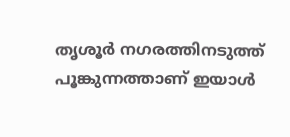തൃശൂര്‍ നഗരത്തിനടുത്ത് പൂങ്കുന്നത്താണ് ഇയാള്‍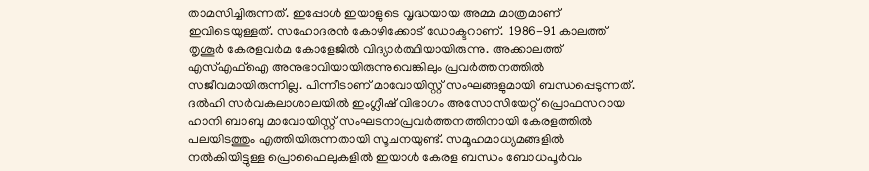താമസിച്ചിരുന്നത്. ഇപ്പോള്‍ ഇയാളുടെ വൃദ്ധയായ അമ്മ മാത്രമാണ് ഇവിടെയുള്ളത്. സഹോദരന്‍ കോഴിക്കോട് ഡോക്ടറാണ്.  1986-91 കാലത്ത് തൃശൂര്‍ കേരളവര്‍മ കോളേജില്‍ വിദ്യാര്‍ത്ഥിയായിരുന്നു. അക്കാലത്ത് എസ്എഫ്‌ഐ അനുഭാവിയായിരുന്നുവെങ്കിലും പ്രവര്‍ത്തനത്തില്‍ സജീവമായിരുന്നില്ല. പിന്നീടാണ് മാവോയിസ്റ്റ് സംഘങ്ങളുമായി ബന്ധപ്പെടുന്നത്. ദല്‍ഹി സര്‍വകലാശാലയില്‍ ഇംഗ്ലീഷ് വിഭാഗം അസോസിയേറ്റ് പ്രൊഫസറായ ഹാനി ബാബു മാവോയിസ്റ്റ് സംഘടനാപ്രവര്‍ത്തനത്തിനായി കേരളത്തില്‍ പലയിടത്തും എത്തിയിരുന്നതായി സൂചനയുണ്ട്. സമൂഹമാധ്യമങ്ങളില്‍ നല്‍കിയിട്ടുള്ള പ്രൊഫൈലുകളില്‍ ഇയാള്‍ കേരള ബന്ധം ബോധപൂര്‍വം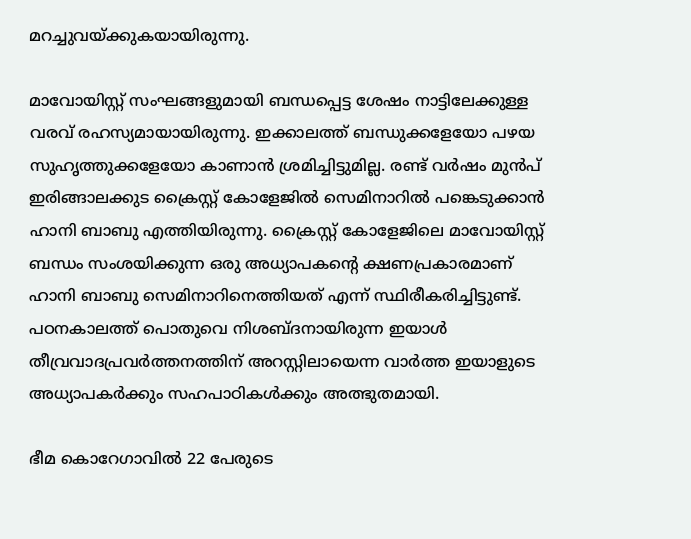മറച്ചുവയ്‌ക്കുകയായിരുന്നു.

മാവോയിസ്റ്റ് സംഘങ്ങളുമായി ബന്ധപ്പെട്ട ശേഷം നാട്ടിലേക്കുള്ള വരവ് രഹസ്യമായായിരുന്നു. ഇക്കാലത്ത് ബന്ധുക്കളേയോ പഴയ സുഹൃത്തുക്കളേയോ കാണാന്‍ ശ്രമിച്ചിട്ടുമില്ല. രണ്ട് വര്‍ഷം മുന്‍പ് ഇരിങ്ങാലക്കുട ക്രൈസ്റ്റ് കോളേജില്‍ സെമിനാറില്‍ പങ്കെടുക്കാന്‍ ഹാനി ബാബു എത്തിയിരുന്നു. ക്രൈസ്റ്റ് കോളേജിലെ മാവോയിസ്റ്റ് ബന്ധം സംശയിക്കുന്ന ഒരു അധ്യാപകന്റെ ക്ഷണപ്രകാരമാണ് ഹാനി ബാബു സെമിനാറിനെത്തിയത് എന്ന് സ്ഥിരീകരിച്ചിട്ടുണ്ട്. പഠനകാലത്ത് പൊതുവെ നിശബ്ദനായിരുന്ന ഇയാള്‍ തീവ്രവാദപ്രവര്‍ത്തനത്തിന് അറസ്റ്റിലായെന്ന വാര്‍ത്ത ഇയാളുടെ അധ്യാപകര്‍ക്കും സഹപാഠികള്‍ക്കും അത്ഭുതമായി.

ഭീമ കൊറേഗാവില്‍ 22 പേരുടെ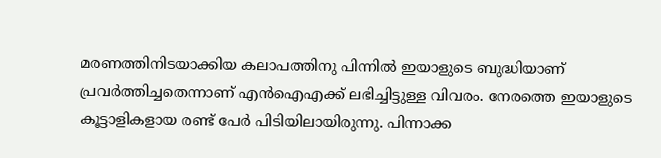മരണത്തിനിടയാക്കിയ കലാപത്തിനു പിന്നില്‍ ഇയാളുടെ ബുദ്ധിയാണ് പ്രവര്‍ത്തിച്ചതെന്നാണ് എന്‍ഐഎക്ക് ലഭിച്ചിട്ടുള്ള വിവരം. നേരത്തെ ഇയാളുടെ കൂട്ടാളികളായ രണ്ട് പേര്‍ പിടിയിലായിരുന്നു. പിന്നാക്ക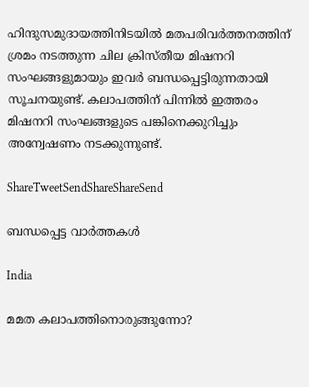ഹിന്ദുസമുദായത്തിനിടയില്‍ മതപരിവര്‍ത്തനത്തിന് ശ്രമം നടത്തുന്ന ചില ക്രിസ്തീയ മിഷനറി സംഘങ്ങളുമായും ഇവര്‍ ബന്ധപ്പെട്ടിരുന്നതായി സൂചനയുണ്ട്. കലാപത്തിന് പിന്നില്‍ ഇത്തരം മിഷനറി സംഘങ്ങളുടെ പങ്കിനെക്കുറിച്ചും അന്വേഷണം നടക്കുന്നുണ്ട്.

ShareTweetSendShareShareSend

ബന്ധപ്പെട്ട വാര്‍ത്തകള്‍

India

മമത കലാപത്തിനൊരുങ്ങുന്നോ?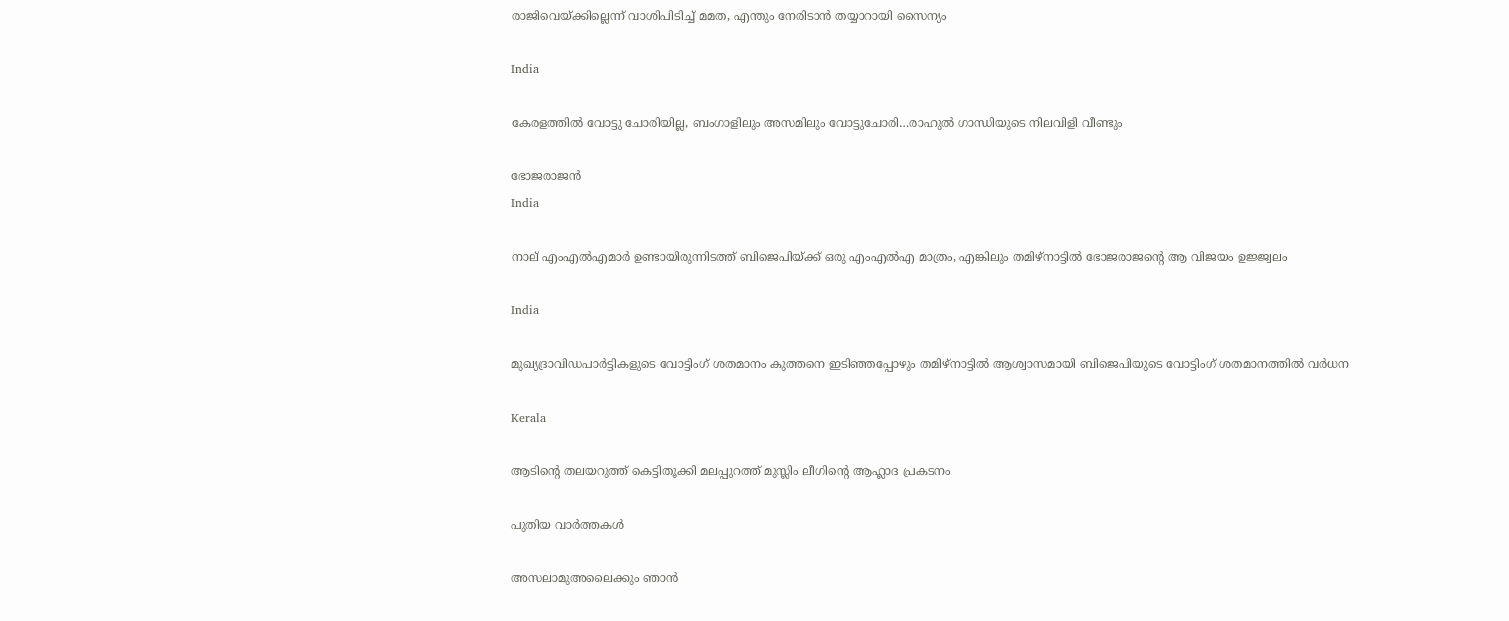രാജിവെയ്‌ക്കില്ലെന്ന് വാശിപിടിച്ച് മമത, എന്തും നേരിടാന്‍ തയ്യാറായി സൈന്യം

India

കേരളത്തില്‍ വോട്ടു ചോരിയില്ല, ബംഗാളിലും അസമിലും വോട്ടുചോരി…രാഹുല്‍ ഗാന്ധിയുടെ നിലവിളി വീണ്ടും

ഭോജരാജന്‍
India

നാല് എംഎല്‍എമാര്‍ ഉണ്ടായിരുന്നിടത്ത് ബിജെപിയ്‌ക്ക് ഒരു എംഎല്‍എ മാത്രം, എങ്കിലും തമിഴ്നാട്ടില്‍ ഭോജരാജന്റെ ആ വിജയം ഉജ്ജ്വലം

India

മുഖ്യദ്രാവിഡപാര്‍ട്ടികളുടെ വോട്ടിംഗ് ശതമാനം കുത്തനെ ഇടിഞ്ഞപ്പോഴും തമിഴ്നാട്ടില്‍ ആശ്വാസമായി ബിജെപിയുടെ വോട്ടിംഗ് ശതമാനത്തില്‍ വര്‍ധന

Kerala

ആടിന്റെ തലയറുത്ത് കെട്ടിതൂക്കി മലപ്പുറത്ത് മുസ്ലിം ലീഗിന്റെ ആഹ്ലാദ പ്രകടനം

പുതിയ വാര്‍ത്തകള്‍

അസലാമുഅലൈക്കും ഞാന്‍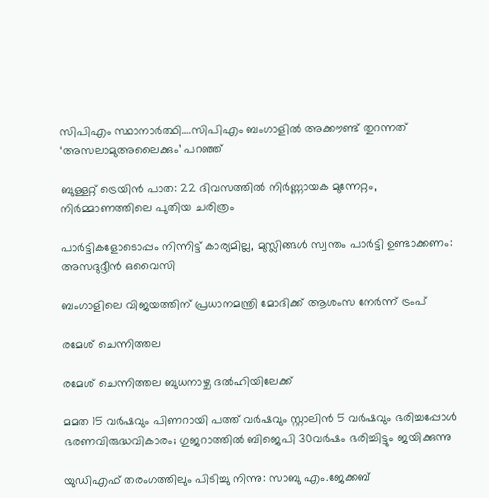സിപിഎം സ്ഥാനാര്‍ത്ഥി….സിപിഎം ബംഗാളില്‍ അക്കൗണ്ട് തുറന്നത് ‘അസലാമുഅലൈക്കും’ പറഞ്ഞ്

ബുള്ളറ്റ് ട്രെയിൻ പാത: 22 ദിവസത്തിൽ നിർണ്ണായക മുന്നേറ്റം, നിർമ്മാണത്തിലെ പുതിയ ചരിത്രം

പാർട്ടികളോടൊപ്പം നിന്നിട്ട് കാര്യമില്ല, മുസ്ലിങ്ങൾ സ്വന്തം പാർട്ടി ഉണ്ടാക്കണം: അസദുദ്ദീൻ ഒവൈസി

ബംഗാളിലെ വിജയത്തിന് പ്രധാനമന്ത്രി മോദിക്ക് ആശംസ നേർന്ന് ട്രംപ്

രമേശ് ചെന്നിത്തല

രമേശ് ചെന്നിത്തല ബുധനാഴ്ച ദല്‍ഹിയിലേക്ക്

മമത 15 വര്‍ഷവും പിണറായി പത്ത് വര്‍ഷവും സ്റ്റാലിന്‍ 5 വര്‍ഷവും ഭരിച്ചപ്പോള്‍ ഭരണവിരുദ്ധവികാരം; ഗുജറാത്തില്‍ ബിജെപി 30വര്‍ഷം ഭരിച്ചിട്ടും ജയിക്കുന്നു

യുഡിഎഫ് തരംഗത്തിലും പിടിച്ചു നിന്നു: സാബു എം.ജേക്കബ്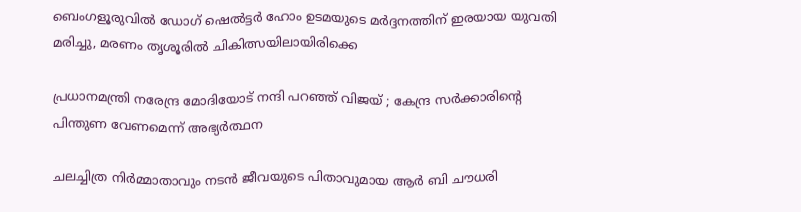ബെംഗളൂരുവില്‍ ഡോഗ് ഷെല്‍ട്ടര്‍ ഹോം ഉടമയുടെ മര്‍ദ്ദനത്തിന് ഇരയായ യുവതി മരിച്ചു, മരണം തൃശൂരില്‍ ചികിത്സയിലായിരിക്കെ

പ്രധാനമന്ത്രി നരേന്ദ്ര മോദിയോട് നന്ദി പറഞ്ഞ് വിജയ് ; കേന്ദ്ര സർക്കാരിന്റെ പിന്തുണ വേണമെന്ന് അഭ്യർത്ഥന

ചലച്ചിത്ര നിര്‍മ്മാതാവും നടന്‍ ജീവയുടെ പിതാവുമായ ആര്‍ ബി ചൗധരി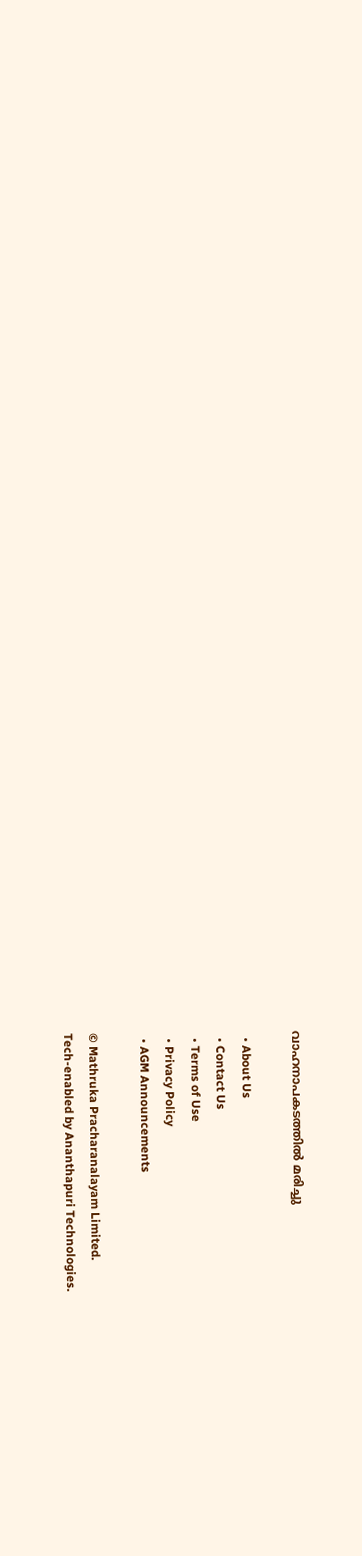വാഹനാപകടത്തില്‍ മരിച്ചു

  • About Us
  • Contact Us
  • Terms of Use
  • Privacy Policy
  • AGM Announcements

© Mathruka Pracharanalayam Limited.
Tech-enabled by Ananthapuri Technologies.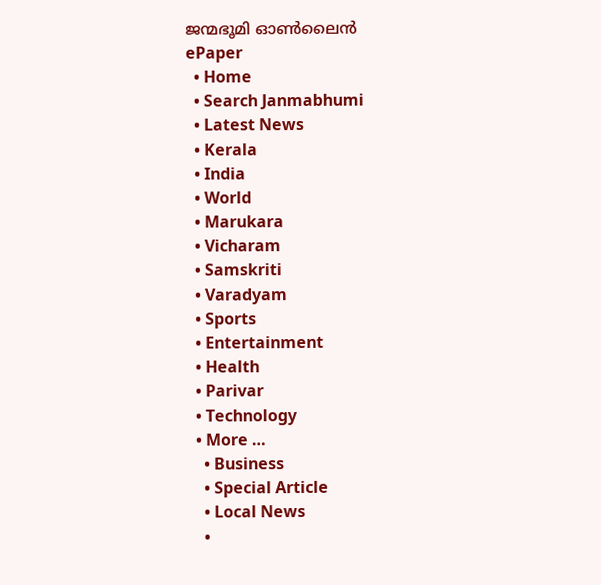ജന്മഭൂമി ഓണ്‍ലൈന്‍
ePaper
  • Home
  • Search Janmabhumi
  • Latest News
  • Kerala
  • India
  • World
  • Marukara
  • Vicharam
  • Samskriti
  • Varadyam
  • Sports
  • Entertainment
  • Health
  • Parivar
  • Technology
  • More …
    • Business
    • Special Article
    • Local News
    •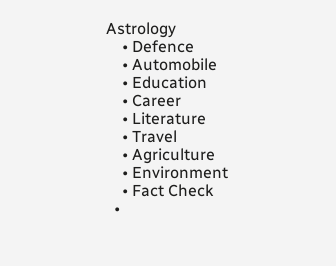Astrology
    • Defence
    • Automobile
    • Education
    • Career
    • Literature
    • Travel
    • Agriculture
    • Environment
    • Fact Check
  •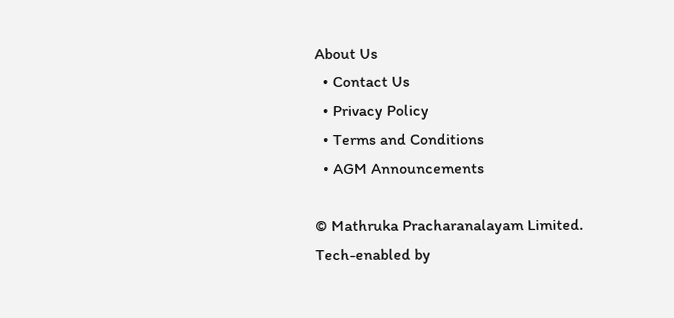About Us
  • Contact Us
  • Privacy Policy
  • Terms and Conditions
  • AGM Announcements

© Mathruka Pracharanalayam Limited.
Tech-enabled by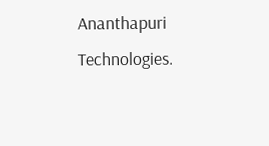Ananthapuri Technologies.